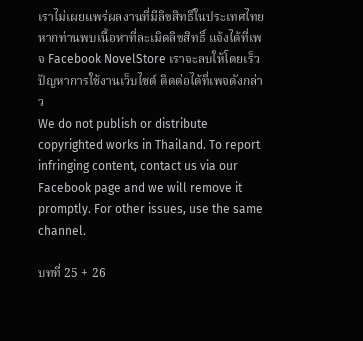เราไม่เผยแพร่ผลงานที่มีลิขสิทธิ์ในประเทศไทย หากท่านพบเนื้อหาที่ละเมิดลิขสิทธิ์ แจ้งได้ที่เพจ Facebook NovelStore เราจะลบให้โดยเร็ว
ปัญหาการใช้งานเว็บไซต์ ติดต่อได้ที่เพจดังกล่าว
We do not publish or distribute copyrighted works in Thailand. To report infringing content, contact us via our Facebook page and we will remove it promptly. For other issues, use the same channel.

บทที่ 25 + 26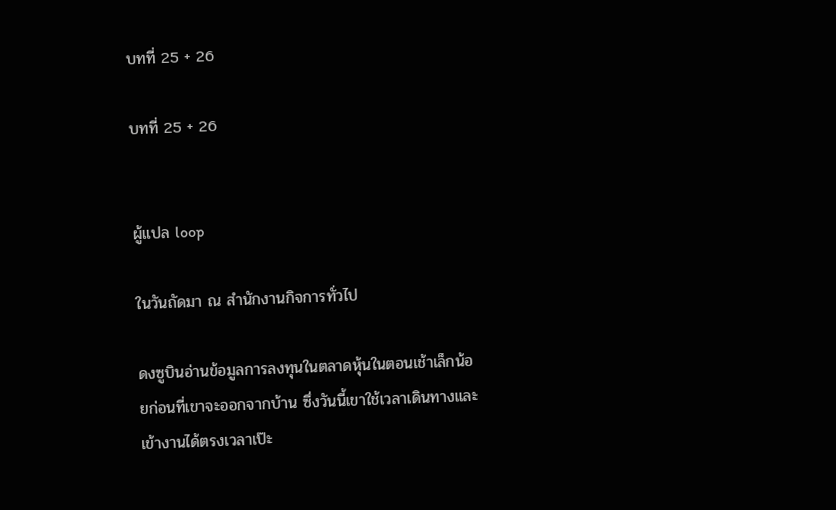บทที่ 25 + 26

บทที่ 25 + 26


ผู้แปล loop

ในวันถัดมา ณ สำนักงานกิจการทั่วไป

ดงซูบินอ่านข้อมูลการลงทุนในตลาดหุ้นในตอนเช้าเล็กน้อยก่อนที่เขาจะออกจากบ้าน ซึ่งวันนี้เขาใช้เวลาเดินทางและเข้างานได้ตรงเวลาเป๊ะ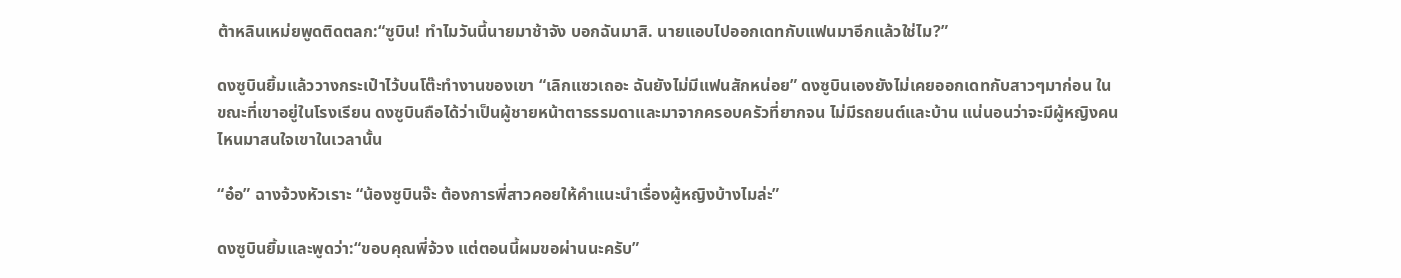ต้าหลินเหม่ยพูดติดตลก:“ซูบิน! ทำไมวันนี้นายมาช้าจัง บอกฉันมาสิ. นายแอบไปออกเดทกับแฟนมาอีกแล้วใช่ไม?”

ดงซูบินยิ้มแล้ววางกระเป๋าไว้บนโต๊ะทำงานของเขา “เลิกแซวเถอะ ฉันยังไม่มีแฟนสักหน่อย” ดงซูบินเองยังไม่เคยออกเดทกับสาวๆมาก่อน ในขณะที่เขาอยู่ในโรงเรียน ดงซูบินถือได้ว่าเป็นผู้ชายหน้าตาธรรมดาและมาจากครอบครัวที่ยากจน ไม่มีรถยนต์และบ้าน แน่นอนว่าจะมีผู้หญิงคนไหนมาสนใจเขาในเวลานั้น

“อ๋อ” ฉางจ้วงหัวเราะ “น้องซูบินจ๊ะ ต้องการพี่สาวคอยให้คำแนะนำเรื่องผู้หญิงบ้างไมล่ะ”

ดงซูบินยิ้มและพูดว่า:“ขอบคุณพี่จ้วง แต่ตอนนี้ผมขอผ่านนะครับ”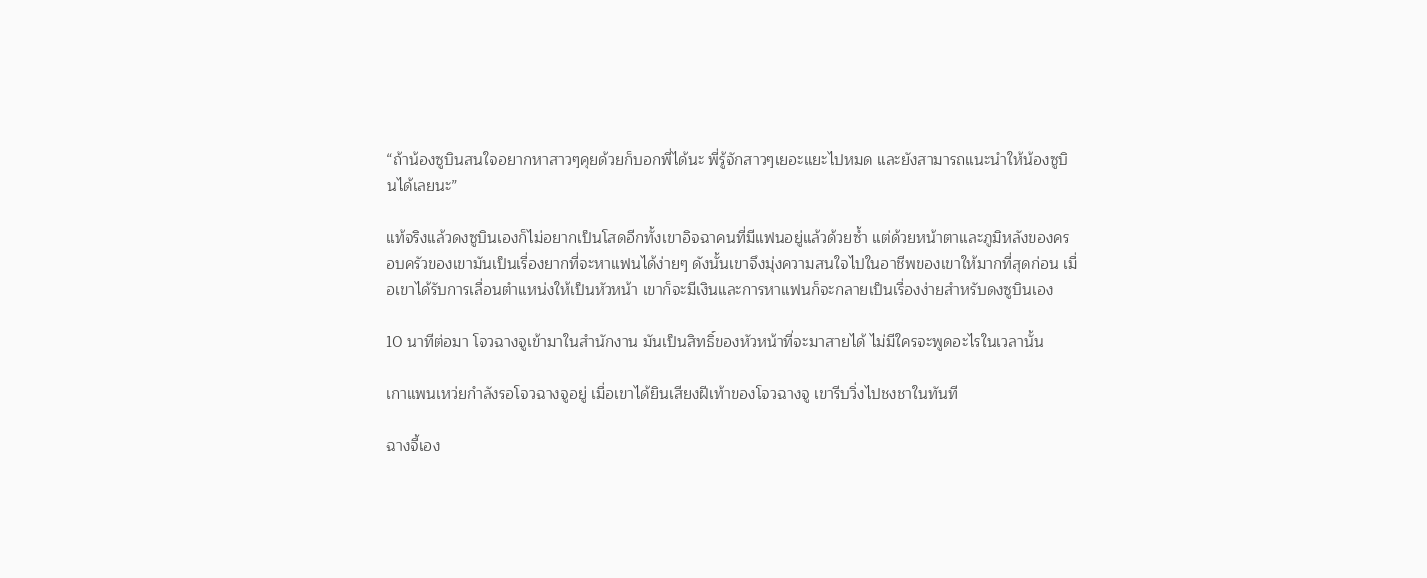“ถ้าน้องซูบินสนใจอยากหาสาวๆคุยด้วยก็บอกพี่ได้นะ พี่รู้จักสาวๆเยอะแยะไปหมด และยังสามารถแนะนำให้น้องซูบินได้เลยนะ”

แท้จริงแล้วดงซูบินเองก็ไม่อยากเป็นโสดอีกทั้งเขาอิจฉาคนที่มีแฟนอยู่แล้วด้วยซ้ำ แต่ด้วยหน้าตาและภูมิหลังของครอบครัวของเขามันเป็นเรื่องยากที่จะหาแฟนได้ง่ายๆ ดังนั้นเขาจึงมุ่งความสนใจไปในอาชีพของเขาให้มากที่สุดก่อน เมื่อเขาได้รับการเลื่อนตำแหน่งให้เป็นหัวหน้า เขาก็จะมีเงินและการหาแฟนก็จะกลายเป็นเรื่องง่ายสำหรับดงซูบินเอง

10 นาทีต่อมา โจวฉางจูเข้ามาในสำนักงาน มันเป็นสิทธิ์ของหัวหน้าที่จะมาสายได้ ไม่มีใครจะพูดอะไรในเวลานั้น

เกาแพนเหว่ยกำลังรอโจวฉางจูอยู่ เมื่อเขาได้ยินเสียงฝีเท้าของโจวฉางจู เขารีบวิ่งไปชงชาในทันที

ฉางจี้เอง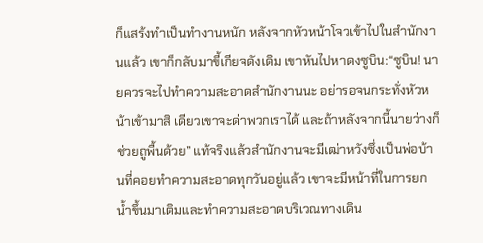ก็แสร้งทำเป็นทำงานหนัก หลังจากหัวหน้าโจวเข้าไปในสำนักงานแล้ว เขาก็กลับมาขี้เกียจดังเดิม เขาหันไปหาดงซูบิน:“ซูบิน! นายควรจะไปทำความสะอาดสำนักงานนะ อย่ารอจนกระทั่งหัวหน้าเข้ามาสิ เดียวเขาจะด่าพวกเราได้ และถ้าหลังจากนี้นายว่างก็ช่วยถูพื้นด้วย” แท้จริงแล้วสำนักงานจะมีเฒ่าหวังซึ่งเป็นพ่อบ้านที่คอยทำความสะอาดทุกวันอยู่แล้ว เขาจะมีหน้าที่ในการยกน้ำขึ้นมาเติมและทำความสะอาดบริเวณทางเดิน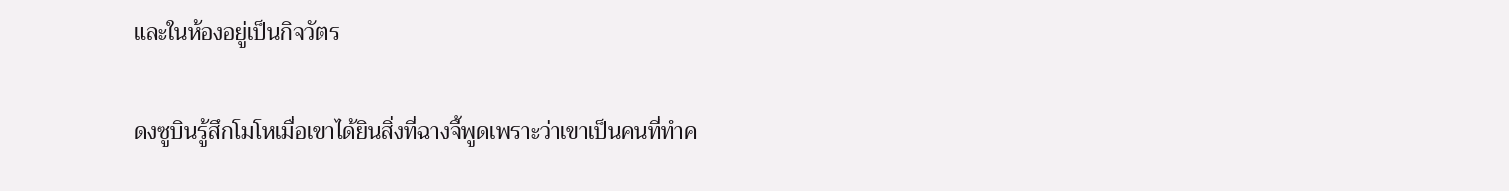และในห้องอยู่เป็นกิจวัตร

ดงซูบินรู้สึกโมโหเมื่อเขาได้ยินสิ่งที่ฉางจี้พูดเพราะว่าเขาเป็นคนที่ทำค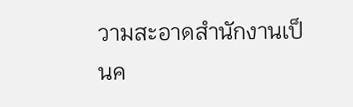วามสะอาดสำนักงานเป็นค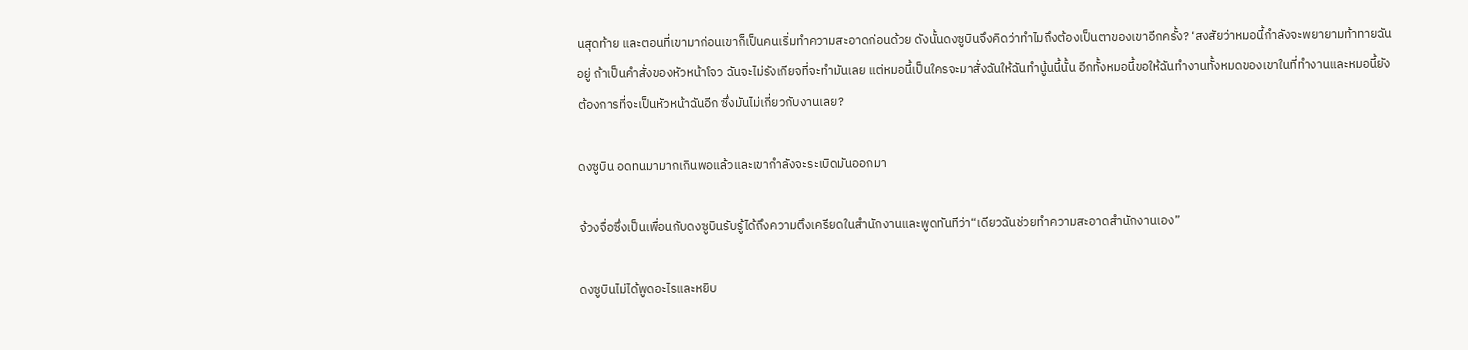นสุดท้าย และตอนที่เขามาก่อนเขาก็เป็นคนเริ่มทำความสะอาดก่อนด้วย ดังนั้นดงซูบินจึงคิดว่าทำไมถึงต้องเป็นตาของเขาอีกครั้ง? ‘สงสัยว่าหมอนี้กำลังจะพยายามท้าทายฉันอยู่ ถ้าเป็นคำสั่งของหัวหน้าโจว ฉันจะไม่รังเกียจที่จะทำมันเลย แต่หมอนี้เป็นใครจะมาสั่งฉันให้ฉันทำนู้นนี้นั้น อีกทั้งหมอนี้ขอให้ฉันทำงานทั้งหมดของเขาในที่ทำงานและหมอนี้ยังต้องการที่จะเป็นหัวหน้าฉันอีก ซึ่งมันไม่เกี่ยวกับงานเลย?

ดงซูบิน อดทนมามากเกินพอแล้วและเขากำลังจะระเบิดมันออกมา

จ้วงจื่อซึ่งเป็นเพื่อนกับดงซูบินรับรู้ได้ถึงความตึงเครียดในสำนักงานและพูดทันทีว่า“เดียวฉันช่วยทำความสะอาดสำนักงานเอง”

ดงซูบินไม่ได้พูดอะไรและหยิบ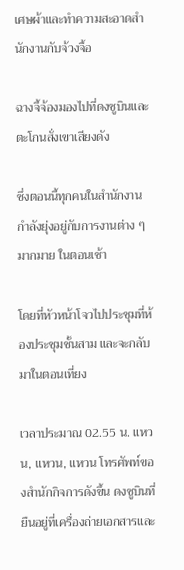เศษผ้าและทำความสะอาดสำนักงานกับจ้วงจื้อ

ฉางจี้จ้องมองไปที่ดงซูบินและตะโกนสั่งเขาเสียงดัง

ซึ่งตอนนี้ทุกคนในสำนักงานกำลังยุ่งอยู่กับการงานต่าง ๆมากมาย ในตอนเช้า

โดยที่หัวหน้าโจวไปประชุมที่ห้องประชุมชั้นสาม และจะกลับมาในตอนเที่ยง

เวลาประมาณ 02.55 น. แหวน, แหวน, แหวน โทรศัพท์ของสำนักกิจการดังขึ้น ดงซูบินที่ยืนอยู่ที่เครื่องถ่ายเอกสารและ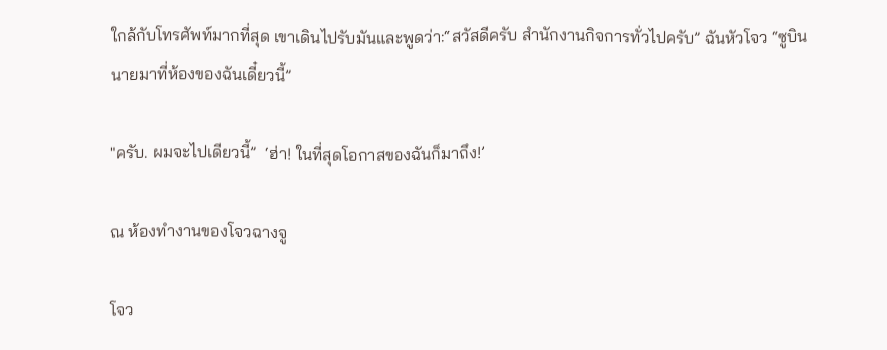ใกล้กับโทรศัพท์มากที่สุด เขาเดินไปรับมันและพูดว่า:“สวัสดีครับ สำนักงานกิจการทั่วไปครับ” ฉันหัวโจว “ซูบินนายมาที่ห้องของฉันเดี๋ยวนี้”

"ครับ. ผมจะไปเดียวนี้”  ‘ฮ่า! ในที่สุดโอกาสของฉันก็มาถึง!’

ณ ห้องทำงานของโจวฉางจู

โจว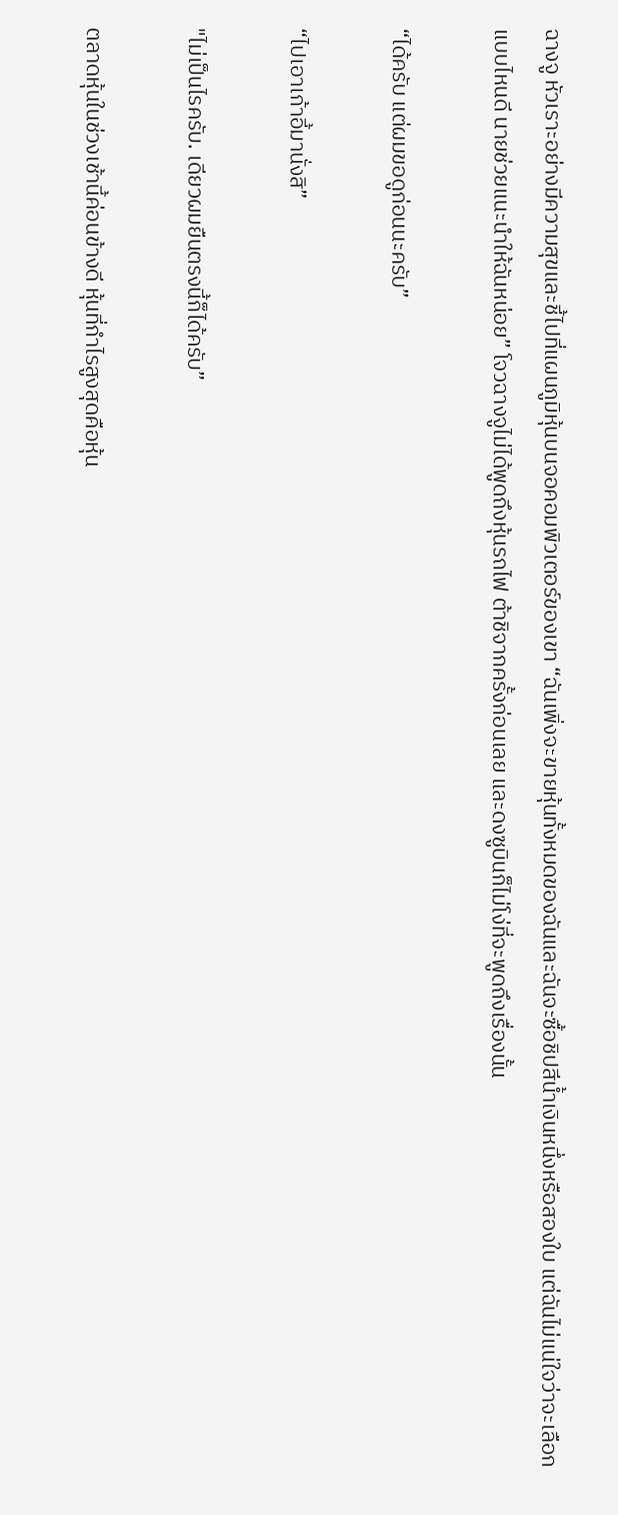ฉางจู หัวเราะอย่างมีความสุขและชี้ไปที่แผนภูมิหุ้นบนจอคอมพิวเตอร์ของเขา “ฉันเพิ่งจะขายหุ้นทั้งหมดของฉันและฉันจะซื้อชิปสีน้ำเงินหนึ่งหรือสองใบ แต่ฉันไม่แน่ใจว่าจะเลือกแบบไหนดี นายช่วยแนะนำให้ฉันหน่อย” โจวฉางจูไม่ได้พูดถึงหุ้นรถไฟ ต้าชิจากครั้งก่อนเลย และดงซูบินก็ไม่โง่ที่จะพูดถึงเรื่องนั้น

“ได้ครับ แต่ผมขอดูก่อนนะครับ”

“ไปเอาเก้าอี้มานั่งสิ”

"ไม่เป็นไรครับ. เดียวผมยืนตรงนี้ก็ได้ครับ”

ตลาดหุ้นในช่วงเช้านี้ค่อนข้างดี หุ้นที่กำไรสูงสุดคือหุ้น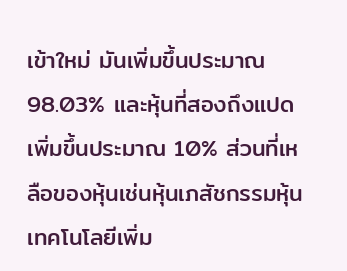เข้าใหม่ มันเพิ่มขึ้นประมาณ 98.03% และหุ้นที่สองถึงแปดเพิ่มขึ้นประมาณ 10% ส่วนที่เหลือของหุ้นเช่นหุ้นเภสัชกรรมหุ้นเทคโนโลยีเพิ่ม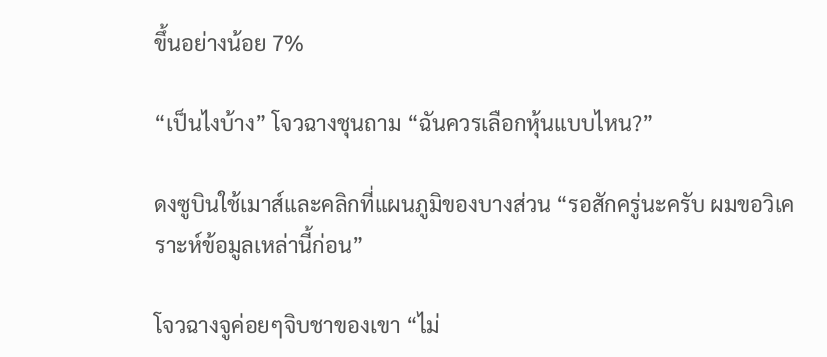ขึ้นอย่างน้อย 7%

“เป็นไงบ้าง” โจวฉางชุนถาม “ฉันควรเลือกหุ้นแบบไหน?”

ดงซูบินใช้เมาส์และคลิกที่แผนภูมิของบางส่วน “รอสักครู่นะครับ ผมขอวิเคราะห์ข้อมูลเหล่านี้ก่อน”

โจวฉางจูค่อยๆจิบชาของเขา “ไม่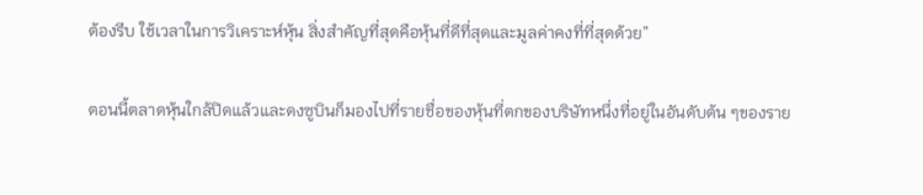ต้องรีบ ใช้เวลาในการวิเคราะห์หุ้น สิ่งสำคัญที่สุดคือหุ้นที่ดีที่สุดและมูลค่าคงที่ที่สุดด้วย”

ตอนนี้ตลาดหุ้นใกล้ปิดแล้วและดงซูบินก็มองไปที่รายชื่อของหุ้นที่ตกของบริษัทหนึ่งที่อยู่ในอันดับต้น ๆของราย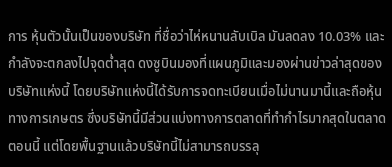การ หุ้นตัวนั้นเป็นของบริษัท ที่ชื่อว่าไห่หนานลับเบิล มันลดลง 10.03% และกำลังจะตกลงไปจุดต่ำสุด ดงซูบินมองที่แผนภูมิและมองผ่านข่าวล่าสุดของ บริษัทแห่งนี้ โดยบริษัทแห่งนี้ได้รับการจดทะเบียนเมื่อไม่นานมานี้และถือหุ้นทางการเกษตร ซึ่งบริษัทนี้มีส่วนแบ่งทางการตลาดที่ทำกำไรมากสุดในตลาดตอนนี้ แต่โดยพื้นฐานแล้วบริษัทนี้ไม่สามารถบรรลุ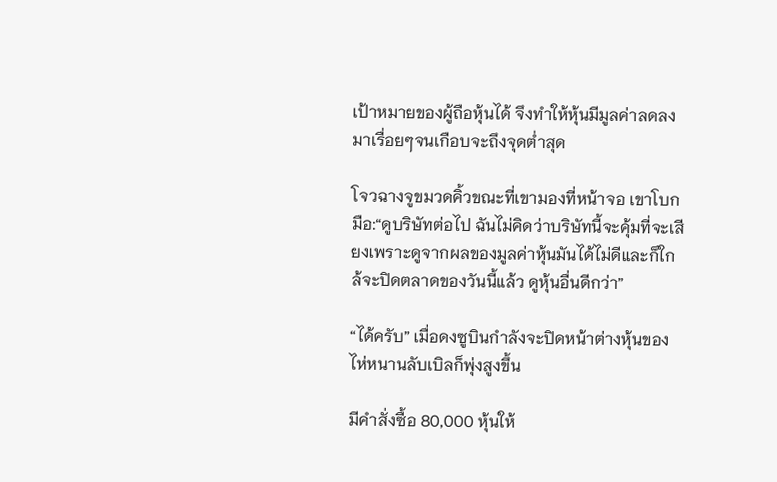เป้าหมายของผู้ถือหุ้นได้ จึงทำให้หุ้นมีมูลค่าลดลงมาเรื่อยๆจนเกือบจะถึงจุดต่ำสุด

โจวฉางจูขมวดคิ้วขณะที่เขามองที่หน้าจอ เขาโบกมือ:“ดูบริษัทต่อไป ฉันไม่คิดว่าบริษัทนี้จะคุ้มที่จะเสียงเพราะดูจากผลของมูลค่าหุ้นมันได้ไม่ดีและก็ใกล้จะปิดตลาดของวันนี้แล้ว ดูหุ้นอื่นดีกว่า”

“ได้ครับ” เมื่อดงซูบินกำลังจะปิดหน้าต่างหุ้นของไห่หนานลับเบิลก็พุ่งสูงขึ้น

มีคำสั่งซื้อ 80,000 หุ้นให้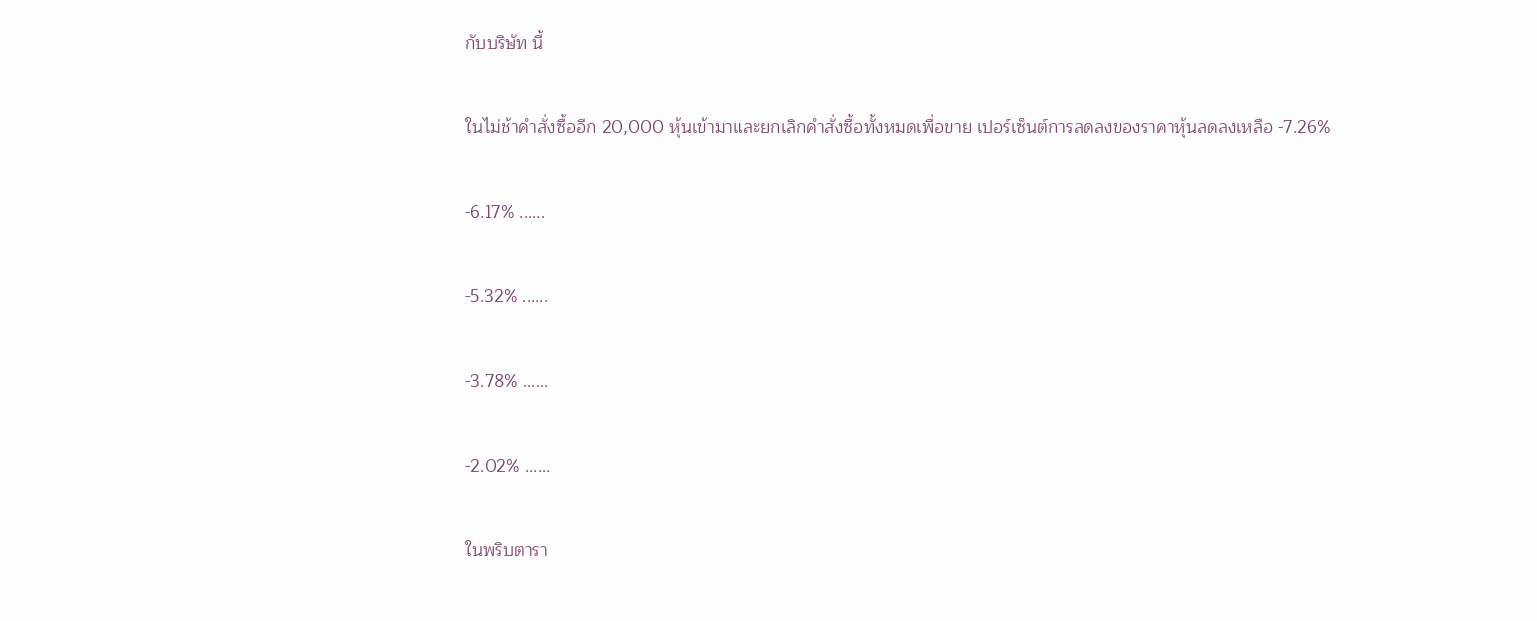กับบริษัท นี้

ในไม่ช้าคำสั่งซื้ออีก 20,000 หุ้นเข้ามาและยกเลิกคำสั่งซื้อทั้งหมดเพื่อขาย เปอร์เซ็นต์การลดลงของราคาหุ้นลดลงเหลือ -7.26%

-6.17% ......

-5.32% ......

-3.78% ......

-2.02% ......

ในพริบตารา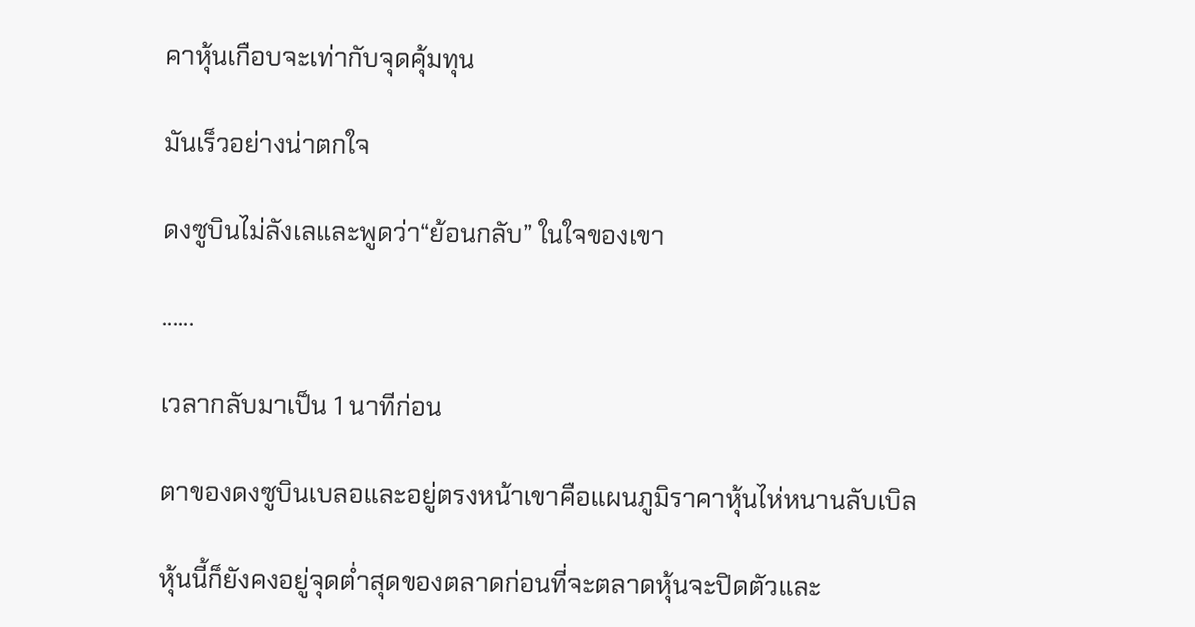คาหุ้นเกือบจะเท่ากับจุดคุ้มทุน

มันเร็วอย่างน่าตกใจ

ดงซูบินไม่ลังเลและพูดว่า“ย้อนกลับ” ในใจของเขา

......

เวลากลับมาเป็น 1 นาทีก่อน

ตาของดงซูบินเบลอและอยู่ตรงหน้าเขาคือแผนภูมิราคาหุ้นไห่หนานลับเบิล

หุ้นนี้ก็ยังคงอยู่จุดต่ำสุดของตลาดก่อนที่จะตลาดหุ้นจะปิดตัวและ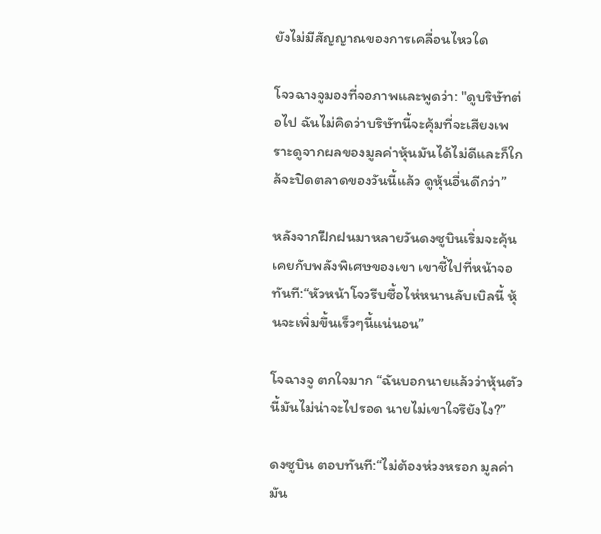ยังไม่มีสัญญาณของการเคลื่อนไหวใด

โจวฉางจูมองที่จอภาพและพูดว่า: "ดูบริษัทต่อไป ฉันไม่คิดว่าบริษัทนี้จะคุ้มที่จะเสียงเพราะดูจากผลของมูลค่าหุ้นมันได้ไม่ดีและก็ใกล้จะปิดตลาดของวันนี้แล้ว ดูหุ้นอื่นดีกว่า”

หลังจากฝึกฝนมาหลายวันดงซูบินเริ่มจะคุ้นเคยกับพลังพิเศษของเขา เขาชี้ไปที่หน้าจอทันที:“หัวหน้าโจวรีบซื้อไห่หนานลับเบิลนี้ หุ้นจะเพิ่มขึ้นเร็วๆนี้แน่นอน”

โจฉางจู ตกใจมาก “ฉันบอกนายแล้วว่าหุ้นตัวนี้มันไม่น่าจะไปรอด นายไม่เขาใจรึยังไง?”

ดงซูบิน ตอบทันที:“ไม่ต้องห่วงหรอก มูลค่ามัน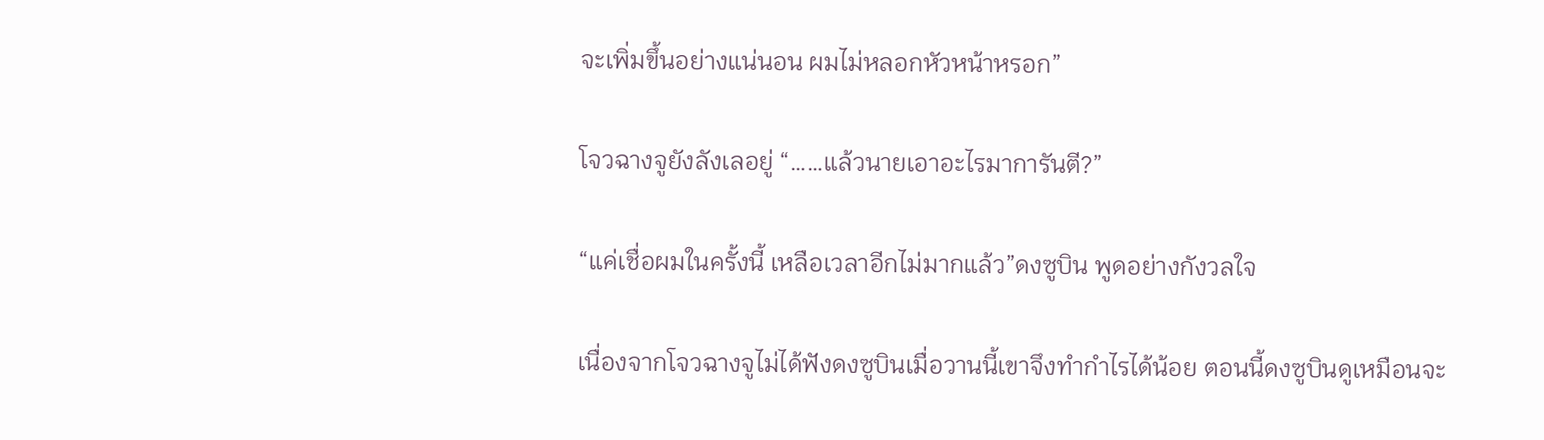จะเพิ่มขึ้นอย่างแน่นอน ผมไม่หลอกหัวหน้าหรอก”

โจวฉางจูยังลังเลอยู่ “……แล้วนายเอาอะไรมาการันตี?”

“แค่เชื่อผมในครั้งนี้ เหลือเวลาอีกไม่มากแล้ว”ดงซูบิน พูดอย่างกังวลใจ

เนื่องจากโจวฉางจูไม่ได้ฟังดงซูบินเมื่อวานนี้เขาจึงทำกำไรได้น้อย ตอนนี้ดงซูบินดูเหมือนจะ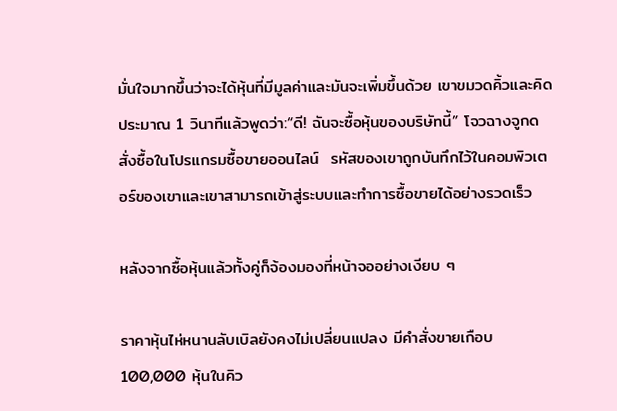มั่นใจมากขึ้นว่าจะได้หุ้นที่มีมูลค่าและมันจะเพิ่มขึ้นด้วย เขาขมวดคิ้วและคิดประมาณ 1 วินาทีแล้วพูดว่า:“ดี! ฉันจะซื้อหุ้นของบริษัทนี้” โจวฉางจูกดสั่งซื้อในโปรแกรมซื้อขายออนไลน์  รหัสของเขาถูกบันทึกไว้ในคอมพิวเตอร์ของเขาและเขาสามารถเข้าสู่ระบบและทำการซื้อขายได้อย่างรวดเร็ว

หลังจากซื้อหุ้นแล้วทั้งคู่ก็จ้องมองที่หน้าจออย่างเงียบ ๆ

ราคาหุ้นไห่หนานลับเบิลยังคงไม่เปลี่ยนแปลง มีคำสั่งขายเกือบ 100,000 หุ้นในคิว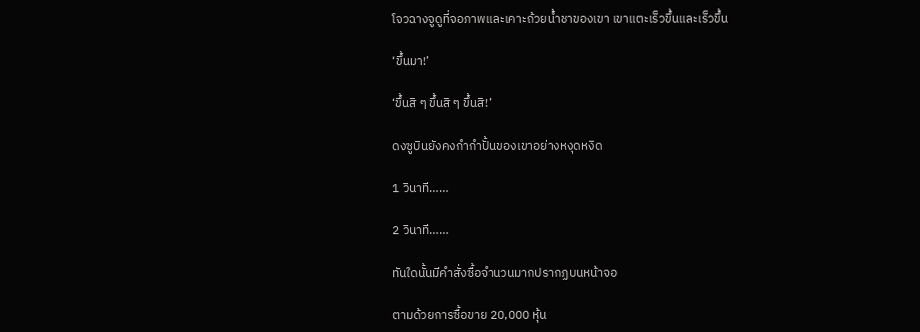โจวฉางจูดูที่จอภาพและเคาะถ้วยน้ำชาของเขา เขาแตะเร็วขึ้นและเร็วขึ้น

‘ขึ้นมา!’

‘ขึ้นสิ ๆ ขึ้นสิ ๆ ขึ้นสิ!’

ดงซูบินยังคงกำกำปั้นของเขาอย่างหงุดหงิด

1 วินาที……

2 วินาที……

ทันใดนั้นมีคำสั่งซื้อจำนวนมากปรากฏบนหน้าจอ

ตามด้วยการซื้อขาย 20,000 หุ้น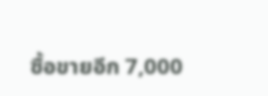ซื้อขายอีก 7,000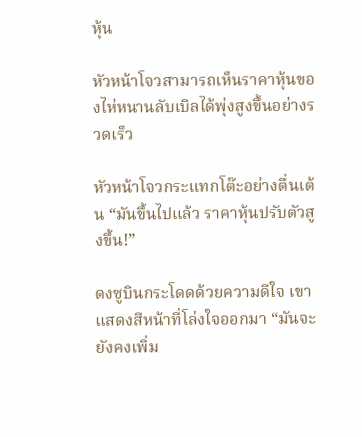หุ้น

หัวหน้าโจวสามารถเห็นราคาหุ้นของไห่หนานลับเบิลได้พุ่งสูงขึ้นอย่างรวดเร็ว

หัวหน้าโจวกระแทกโต๊ะอย่างตื่นเต้น “มันขึ้นไปแล้ว ราคาหุ้นปรับตัวสูงขึ้น!”

ดงซูบินกระโดดด้วยความดีใจ เขาแสดงสีหน้าที่โล่งใจออกมา “มันจะยังคงเพิ่ม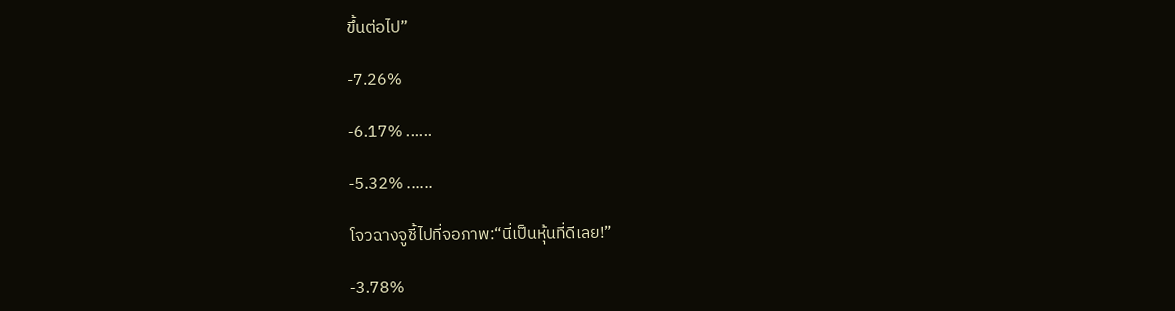ขึ้นต่อไป”

-7.26%

-6.17% ......

-5.32% ......

โจวฉางจูชี้ไปที่จอภาพ:“นี่เป็นหุ้นที่ดีเลย!”

-3.78%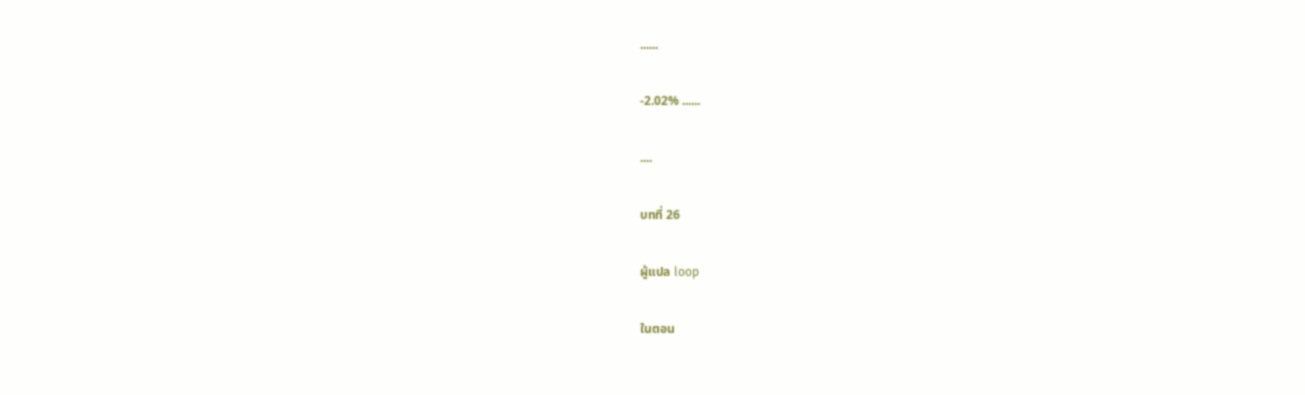......

-2.02% ......

....

บทที่ 26

ผู้แปล loop

ในตอน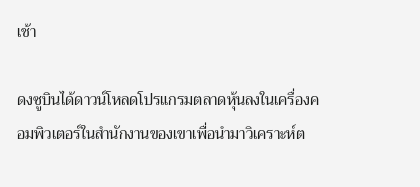เช้า

ดงซูบินได้ดาวน์โหลดโปรแกรมตลาดหุ้นลงในเครื่องคอมพิวเตอร์ในสำนักงานของเขาเพื่อนำมาวิเคราะห์ต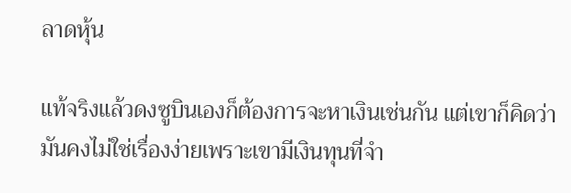ลาดหุ้น

แท้จริงแล้วดงซูบินเองก็ต้องการจะหาเงินเช่นกัน แต่เขาก็คิดว่ามันคงไม่ใช่เรื่องง่ายเพราะเขามีเงินทุนที่จำ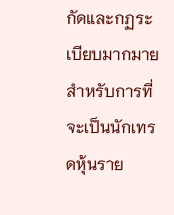กัดและกฏระเบียบมากมายสำหรับการที่จะเป็นนักเทรดหุ้นราย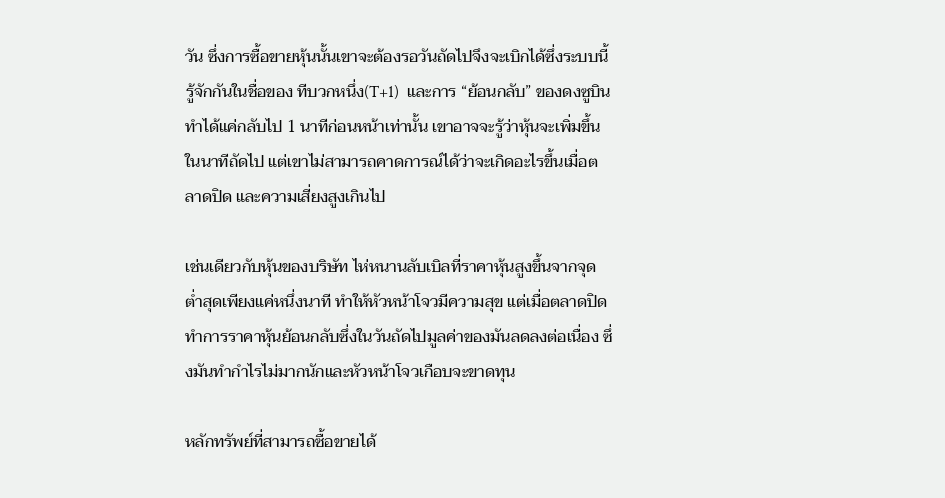วัน ซึ่งการซื้อขายหุ้นนั้นเขาจะต้องรอวันถัดไปจึงจะเบิกได้ซึ่งระบบนี้รู้จักกันในชื่อของ ทีบวกหนึ่ง(T+1)  และการ “ย้อนกลับ” ของดงซูบินทำได้แค่กลับไป 1 นาทีก่อนหน้าเท่านั้น เขาอาจจะรู้ว่าหุ้นจะเพิ่มขึ้นในนาทีถัดไป แต่เขาไม่สามารถคาดการณ์ได้ว่าจะเกิดอะไรขึ้นเมื่อตลาดปิด และความเสี่ยงสูงเกินไป

เช่นเดียวกับหุ้นของบริษัท ไห่หนานลับเบิลที่ราคาหุ้นสูงขึ้นจากจุดต่ำสุดเพียงแค่หนึ่งนาที ทำให้หัวหน้าโจวมีความสุข แต่เมื่อตลาดปิดทำการราคาหุ้นย้อนกลับซึ่งในวันถัดไปมูลค่าของมันลดลงต่อเนื่อง ซึ่งมันทำกำไรไม่มากนักและหัวหน้าโจวเกือบจะขาดทุน

หลักทรัพย์ที่สามารถซื้อขายได้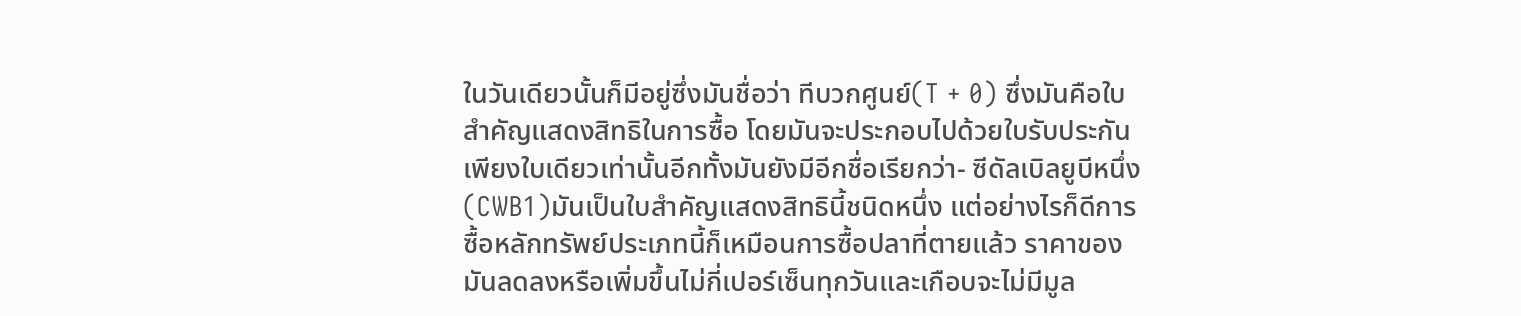ในวันเดียวนั้นก็มีอยู่ซึ่งมันชื่อว่า ทีบวกศูนย์(T + 0) ซึ่งมันคือใบสำคัญแสดงสิทธิในการซื้อ โดยมันจะประกอบไปด้วยใบรับประกันเพียงใบเดียวเท่านั้นอีกทั้งมันยังมีอีกชื่อเรียกว่า- ซีดัลเบิลยูบีหนึ่ง(CWB1)มันเป็นใบสำคัญแสดงสิทธินี้ชนิดหนึ่ง แต่อย่างไรก็ดีการซื้อหลักทรัพย์ประเภทนี้ก็เหมือนการซื้อปลาที่ตายแล้ว ราคาของมันลดลงหรือเพิ่มขึ้นไม่กี่เปอร์เซ็นทุกวันและเกือบจะไม่มีมูล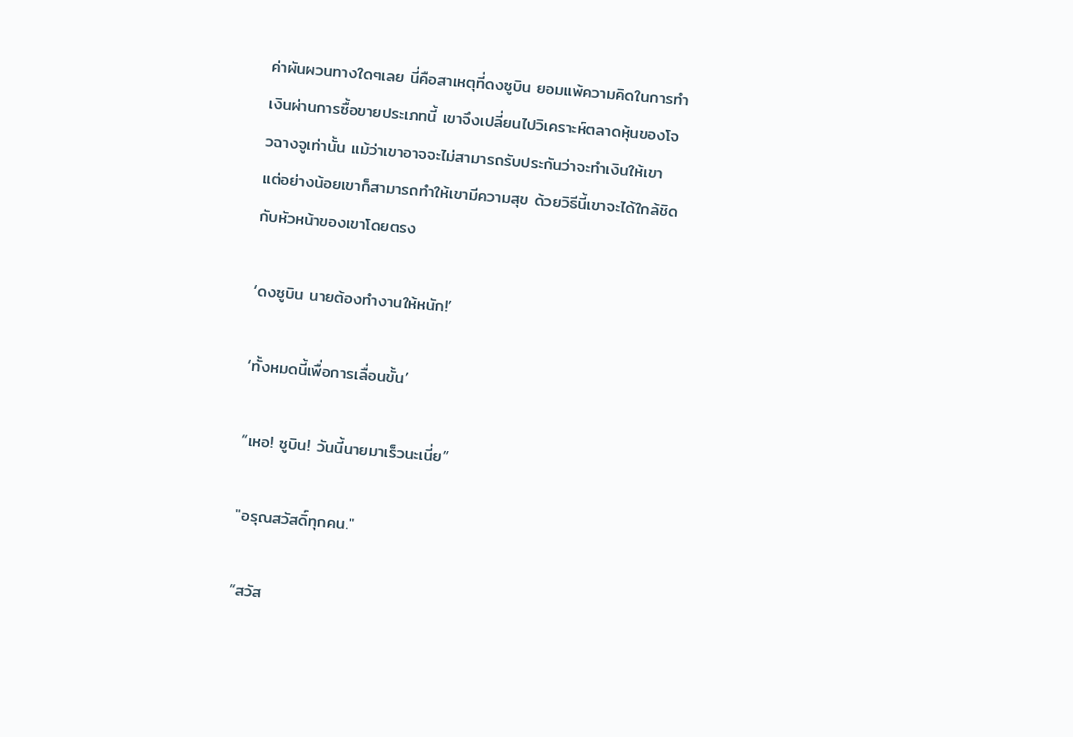ค่าผันผวนทางใดๆเลย นี่คือสาเหตุที่ดงซูบิน ยอมแพ้ความคิดในการทำเงินผ่านการซื้อขายประเภทนี้ เขาจึงเปลี่ยนไปวิเคราะห์ตลาดหุ้นของโจวฉางจูเท่านั้น แม้ว่าเขาอาจจะไม่สามารถรับประกันว่าจะทำเงินให้เขา แต่อย่างน้อยเขาก็สามารถทำให้เขามีความสุข ด้วยวิธีนี้เขาจะได้ใกล้ชิดกับหัวหน้าของเขาโดยตรง

‘ดงซูบิน นายต้องทำงานให้หนัก!’

‘ทั้งหมดนี้เพื่อการเลื่อนขั้น’

“เหอ! ซูบิน! วันนี้นายมาเร็วนะเนี่ย”

"อรุณสวัสดิ์ทุกคน."

“สวัส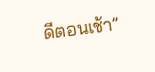ดีตอนเช้า”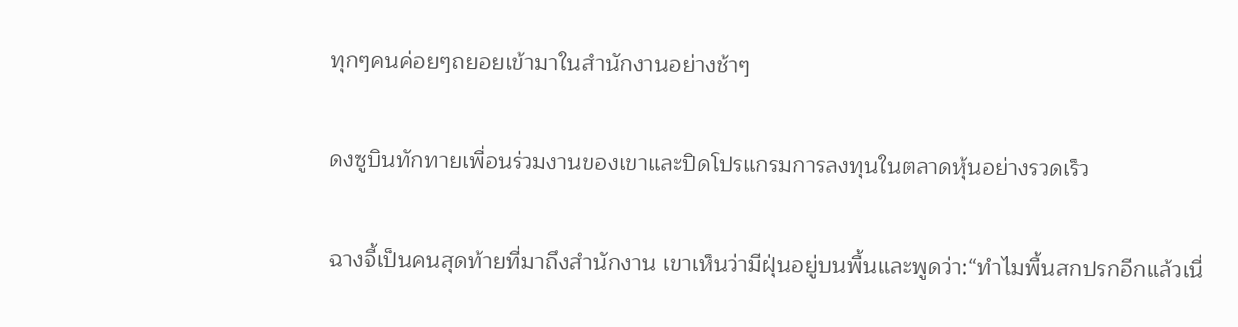ทุกๆคนค่อยๆถยอยเข้ามาในสำนักงานอย่างช้าๆ

ดงซูบินทักทายเพื่อนร่วมงานของเขาและปิดโปรแกรมการลงทุนในตลาดหุ้นอย่างรวดเร็ว

ฉางจี้เป็นคนสุดท้ายที่มาถึงสำนักงาน เขาเห็นว่ามีฝุ่นอยู่บนพื้นและพูดว่า:“ทำไมพื้นสกปรกอีกแล้วเนี่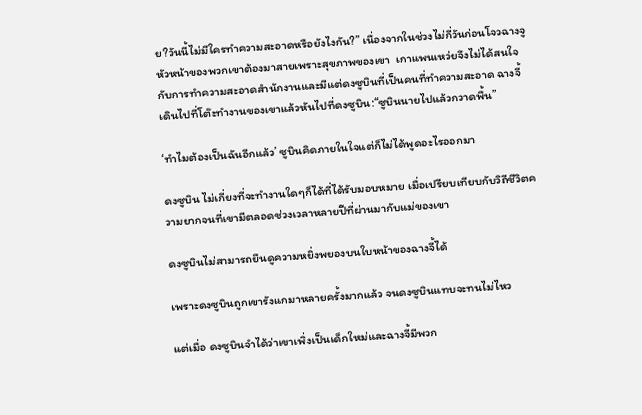ย?วันนี้ไม่มีใครทำความสะอาดหรือยังไงกัน?” เนื่องจากในช่วงไม่กี่วันก่อนโจวฉางจูหัวหน้าของพวกเขาต้องมาสายเพราะสุขภาพของเขา  เกาแพนเหว่ยจึงไม่ได้สนใจกับการทำความสะอาดสำนักงานและมีแต่ดงซูบินที่เป็นคนที่ทำความสะอาด ฉางจี้เดินไปที่โต๊ะทำงานของเขาแล้วหันไปที่ดงซูบิน:“ซูบินนายไปแล้วกวาดพื้น”

‘ทำไมต้องเป็นฉันอีกแล้ว’ ซูบินคิดภายในใจแต่ก็ไม่ได้พูดอะไรออกมา

ดงซูบิน ไม่เกี่ยงที่จะทำงานใดๆก็ได้ที่ได้รับมอบหมาย เมื่อเปรียบเทียบกับวิถีชีวิตความยากจนที่เขามีตลอดช่วงเวลาหลายปีที่ผ่านมากับแม่ของเขา

ดงซูบินไม่สามารถยืนดูความหยิ่งพยองบนใบหน้าของฉางจี้ได้

เพราะดงซูบินถูกเขารังแกมาหลายครั้งมากแล้ว จนดงซูบินแทบจะทนไม่ไหว

แต่เมื่อ ดงซูบินจำได้ว่าเขาเพิ่งเป็นเด็กใหม่และฉางจี้มีพวก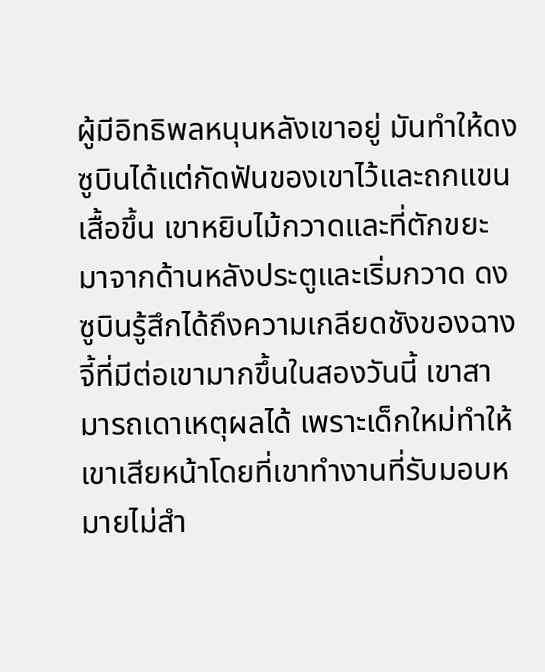ผู้มีอิทธิพลหนุนหลังเขาอยู่ มันทำให้ดงซูบินได้แต่กัดฟันของเขาไว้และถกแขนเสื้อขึ้น เขาหยิบไม้กวาดและที่ตักขยะมาจากด้านหลังประตูและเริ่มกวาด ดงซูบินรู้สึกได้ถึงความเกลียดชังของฉางจี้ที่มีต่อเขามากขึ้นในสองวันนี้ เขาสามารถเดาเหตุผลได้ เพราะเด็กใหม่ทำให้เขาเสียหน้าโดยที่เขาทำงานที่รับมอบหมายไม่สำ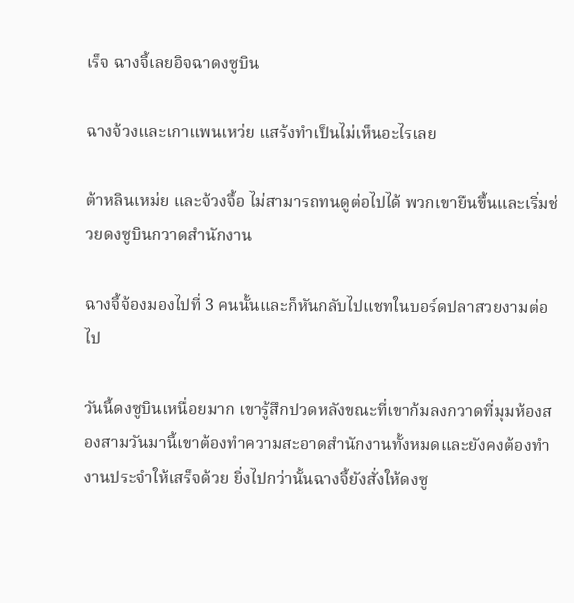เร็จ ฉางจี้เลยอิจฉาดงซูบิน

ฉางจ้วงและเกาแพนเหว่ย แสร้งทำเป็นไม่เห็นอะไรเลย

ต้าหลินเหม่ย และจ้วงจื้อ ไม่สามารถทนดูต่อไปได้ พวกเขายืนขึ้นและเริ่มช่วยดงซูบินกวาดสำนักงาน

ฉางจี้จ้องมองไปที่ 3 คนนั้นและก็หันกลับไปแชทในบอร์ดปลาสวยงามต่อไป

วันนี้ดงซูบินเหนื่อยมาก เขารู้สึกปวดหลังขณะที่เขาก้มลงกวาดที่มุมห้องสองสามวันมานี้เขาต้องทำความสะอาดสำนักงานทั้งหมดและยังคงต้องทำงานประจำให้เสร็จด้วย ยิ่งไปกว่านั้นฉางจี้ยังสั่งให้ดงซู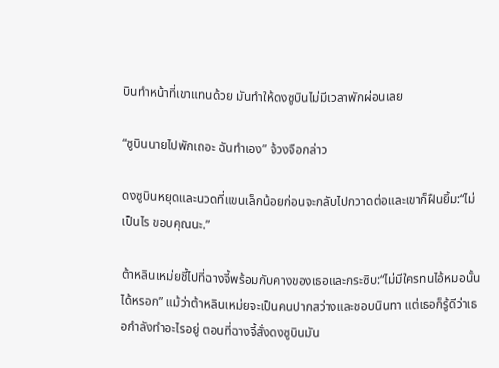บินทำหน้าที่เขาแทนด้วย มันทำให้ดงซูบินไม่มีเวลาพักผ่อนเลย

“ซูบินนายไปพักเถอะ ฉันทำเอง” จ้วงจือกล่าว

ดงซูบินหยุดและนวดที่แขนเล็กน้อยก่อนจะกลับไปกวาดต่อและเขาก็ฝืนยิ้ม:“ไม่เป็นไร ขอบคุณนะ.”

ต้าหลินเหม่ยชี้ไปที่ฉางจี้พร้อมกับคางของเธอและกระซิบ:“ไม่มีใครทนไอ้หมอนั้นได้หรอก” แม้ว่าต้าหลินเหม่ยจะเป็นคนปากสว่างและชอบนินทา แต่เธอก็รู้ดีว่าเธอกำลังทำอะไรอยู่ ตอนที่ฉางจี้สั่งดงซูบินมัน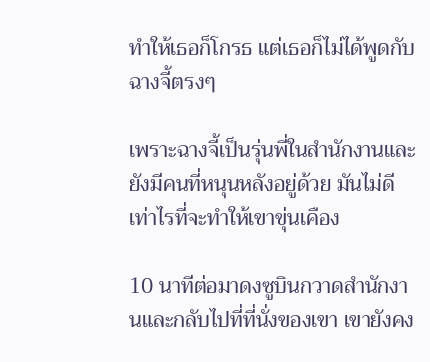ทำให้เธอก็โกรธ แต่เธอก็ไม่ได้พูดกับฉางจี้ตรงๆ

เพราะฉางจี้เป็นรุ่นพี่ในสำนักงานและยังมีคนที่หนุนหลังอยู่ด้วย มันไม่ดีเท่าไรที่จะทำให้เขาขุ่นเคือง

10 นาทีต่อมาดงซูบินกวาดสำนักงานและกลับไปที่ที่นั่งของเขา เขายังคง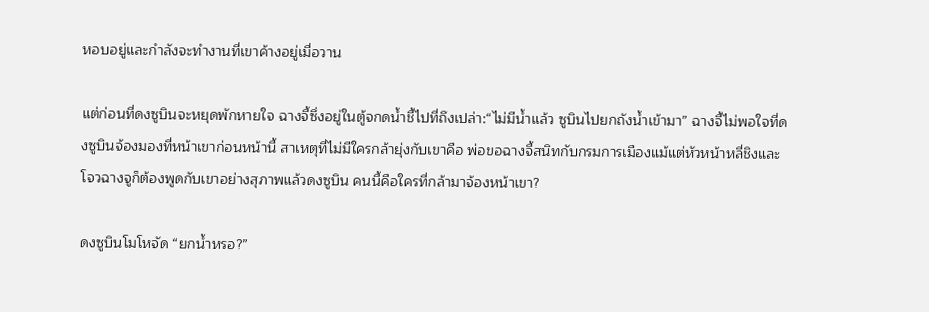หอบอยู่และกำลังจะทำงานที่เขาค้างอยู่เมื่อวาน

แต่ก่อนที่ดงซูบินจะหยุดพักหายใจ ฉางจี้ซึ่งอยู่ในตู้จกดน้ำชี้ไปที่ถึงเปล่า:“ไม่มีน้ำแล้ว ซูบินไปยกถังน้ำเข้ามา” ฉางจี้ไม่พอใจที่ดงซูบินจ้องมองที่หน้าเขาก่อนหน้านี้ สาเหตุที่ไม่มีใครกล้ายุ่งกับเขาคือ พ่อขอฉางจี้สนิทกับกรมการเมืองแม้แต่หัวหน้าหลี่ชิงและโจวฉางจูก็ต้องพูดกับเขาอย่างสุภาพแล้วดงซูบิน คนนี้คือใครที่กล้ามาจ้องหน้าเขา?

ดงซูบินโมโหจัด “ยกน้ำหรอ?”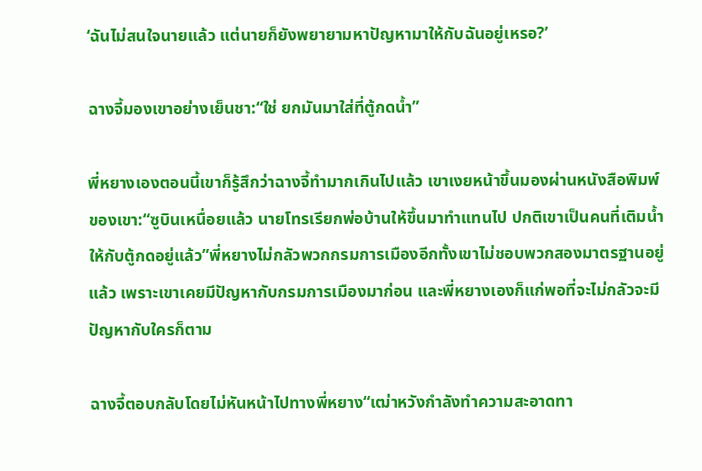‘ฉันไม่สนใจนายแล้ว แต่นายก็ยังพยายามหาปัญหามาให้กับฉันอยู่เหรอ?’

ฉางจี้มองเขาอย่างเย็นชา:“ใช่ ยกมันมาใส่ที่ตู้กดน้ำ”

พี่หยางเองตอนนี้เขาก็รู้สึกว่าฉางจี้ทำมากเกินไปแล้ว เขาเงยหน้าขึ้นมองผ่านหนังสือพิมพ์ของเขา:“ซูบินเหนื่อยแล้ว นายโทรเรียกพ่อบ้านให้ขึ้นมาทำแทนไป ปกติเขาเป็นคนที่เติมน้ำให้กับตู้กดอยู่แล้ว”พี่หยางไม่กลัวพวกกรมการเมืองอีกทั้งเขาไม่ชอบพวกสองมาตรฐานอยู่แล้ว เพราะเขาเคยมีปัญหากับกรมการเมืองมาก่อน และพี่หยางเองก็แก่พอที่จะไม่กลัวจะมีปัญหากับใครก็ตาม

ฉางจี้ตอบกลับโดยไม่หันหน้าไปทางพี่หยาง“เฒ่าหวังกำลังทำความสะอาดทา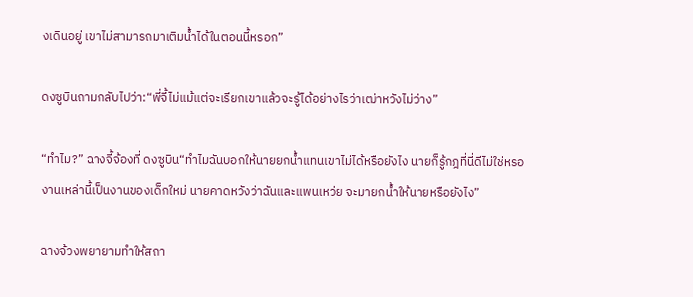งเดินอยู่ เขาไม่สามารถมาเติมน้ำได้ในตอนนี้หรอก”

ดงซูบินถามกลับไปว่า:“พี่จี้ไม่แม้แต่จะเรียกเขาแล้วจะรู้ได้อย่างไรว่าเฒ่าหวังไม่ว่าง”

“ทำไม?” ฉางจี้จ้องที่ ดงซูบิน“ทำไมฉันบอกให้นายยกน้ำแทนเขาไม่ได้หรือยังไง นายก็รู้กฎที่นี่ดีไม่ใช่หรอ งานเหล่านี้เป็นงานของเด็กใหม่ นายคาดหวังว่าฉันและแพนเหว่ย จะมายกน้ำให้นายหรือยังไง”

ฉางจ้วงพยายามทำให้สถา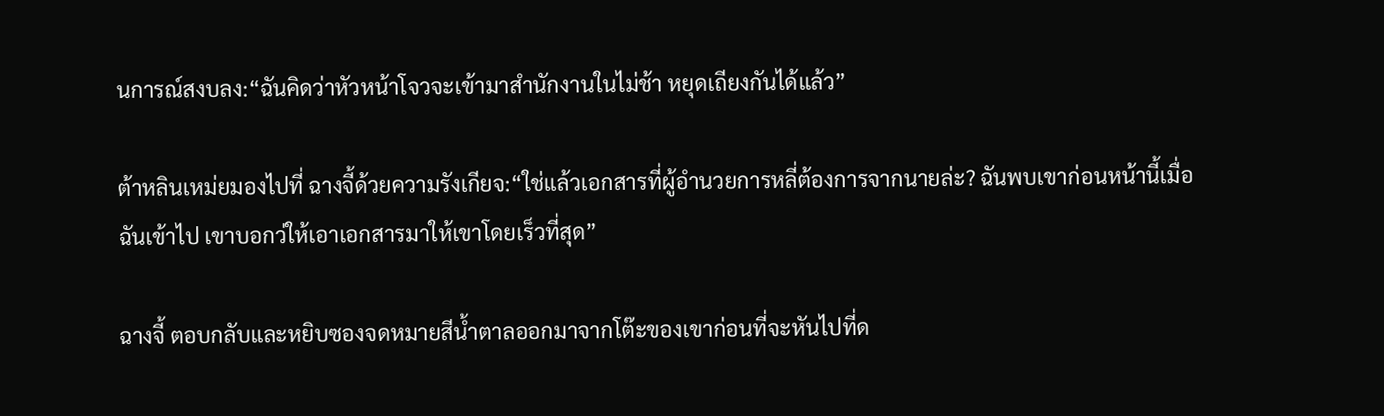นการณ์สงบลง:“ฉันคิดว่าหัวหน้าโจวจะเข้ามาสำนักงานในไม่ช้า หยุดเถียงกันได้แล้ว”

ต้าหลินเหม่ยมองไปที่ ฉางจี้ด้วยความรังเกียจ:“ใช่แล้วเอกสารที่ผู้อำนวยการหลี่ต้องการจากนายล่ะ? ฉันพบเขาก่อนหน้านี้เมื่อฉันเข้าไป เขาบอกว่ให้เอาเอกสารมาให้เขาโดยเร็วที่สุด”

ฉางจี้ ตอบกลับและหยิบซองจดหมายสีน้ำตาลออกมาจากโต๊ะของเขาก่อนที่จะหันไปที่ด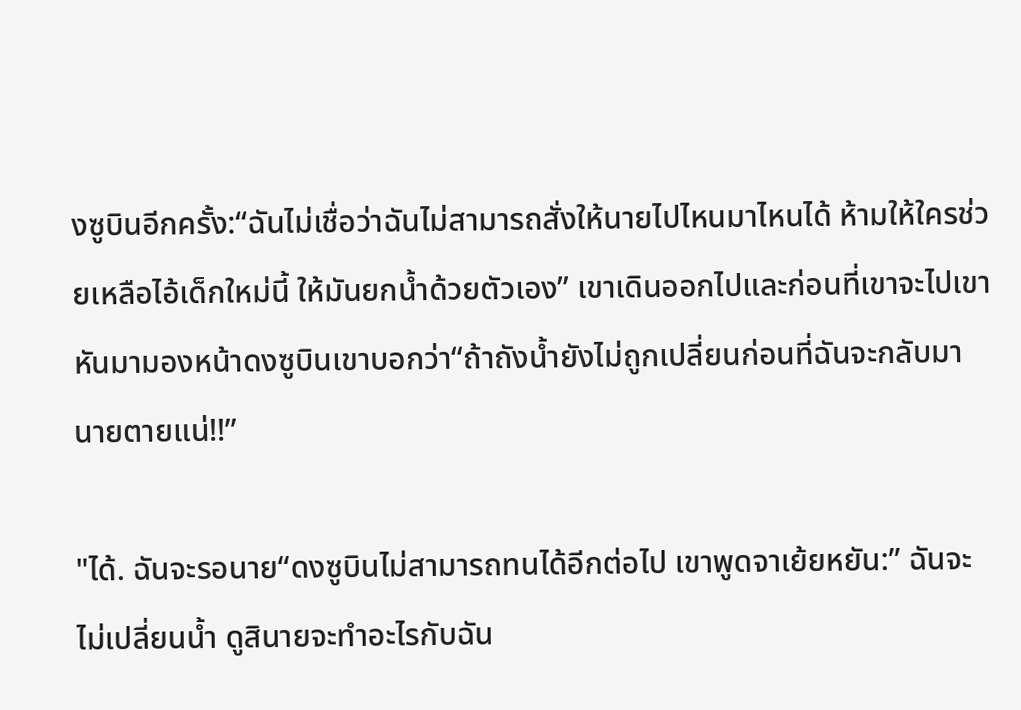งซูบินอีกครั้ง:“ฉันไม่เชื่อว่าฉันไม่สามารถสั่งให้นายไปไหนมาไหนได้ ห้ามให้ใครช่วยเหลือไอ้เด็กใหม่นี้ ให้มันยกน้ำด้วยตัวเอง” เขาเดินออกไปและก่อนที่เขาจะไปเขาหันมามองหน้าดงซูบินเขาบอกว่า“ถ้าถังน้ำยังไม่ถูกเปลี่ยนก่อนที่ฉันจะกลับมานายตายแน่!!”

"ได้. ฉันจะรอนาย“ดงซูบินไม่สามารถทนได้อีกต่อไป เขาพูดจาเย้ยหยัน:” ฉันจะไม่เปลี่ยนน้ำ ดูสินายจะทำอะไรกับฉัน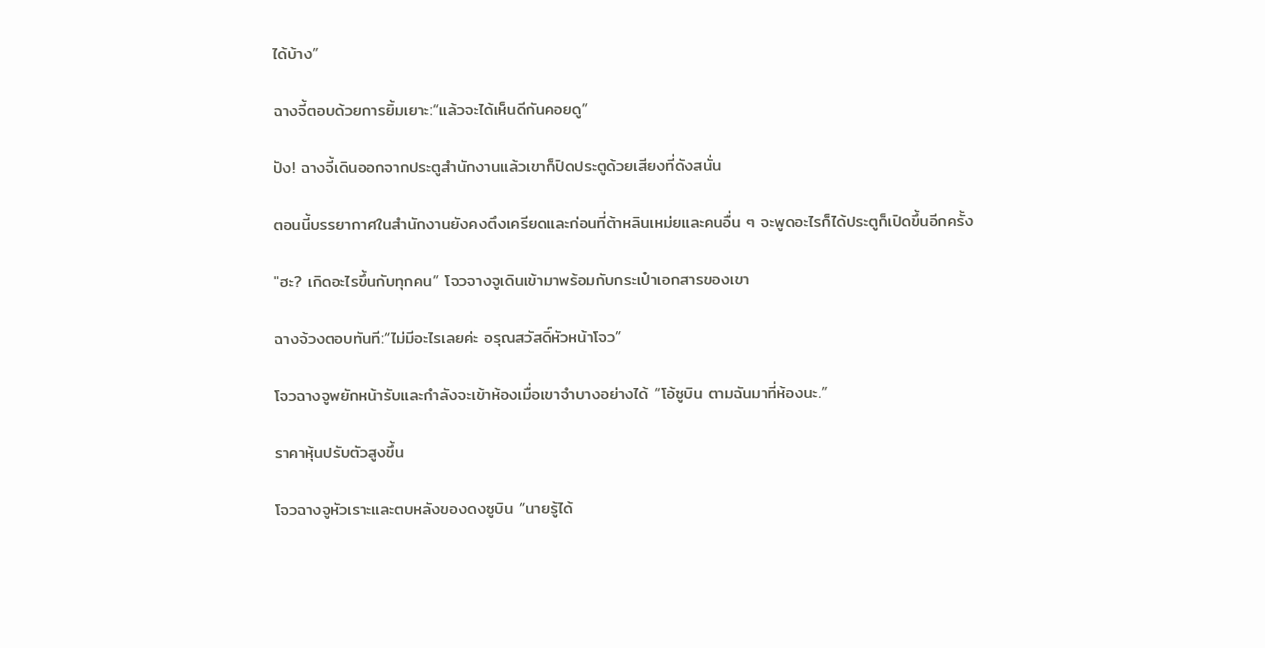ได้บ้าง”

ฉางจี้ตอบด้วยการยิ้มเยาะ:“แล้วจะได้เห็นดีกันคอยดู”

ปัง! ฉางจี้เดินออกจากประตูสำนักงานแล้วเขาก็ปิดประตูด้วยเสียงที่ดังสนั่น

ตอนนี้บรรยากาศในสำนักงานยังคงตึงเครียดและก่อนที่ต้าหลินเหม่ยและคนอื่น ๆ จะพูดอะไรก็ได้ประตูก็เปิดขึ้นอีกครั้ง

"ฮะ? เกิดอะไรขึ้นกับทุกคน” โจวจางจูเดินเข้ามาพร้อมกับกระเป๋าเอกสารของเขา

ฉางจ้วงตอบทันที:“ไม่มีอะไรเลยค่ะ อรุณสวัสดิ์หัวหน้าโจว”

โจวฉางจูพยักหน้ารับและกำลังจะเข้าห้องเมื่อเขาจำบางอย่างได้ “โอ้ซูบิน ตามฉันมาที่ห้องนะ.”

ราคาหุ้นปรับตัวสูงขึ้น

โจวฉางจูหัวเราะและตบหลังของดงซูบิน “นายรู้ได้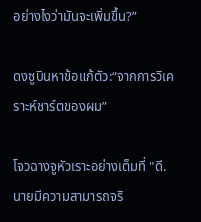อย่างไงว่ามันจะเพิ่มขึ้น?”

ดงซูบินหาข้อแก้ตัว:“จากการวิเคราะห์ชาร์ตของผม”

โจวฉางจูหัวเราะอย่างเต็มที่ "ดี. นายมีความสามารถจริ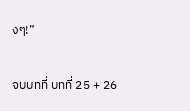งๆ!”

จบบทที่ บทที่ 25 + 26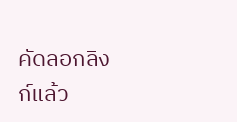คัดลอกลิงก์แล้ว